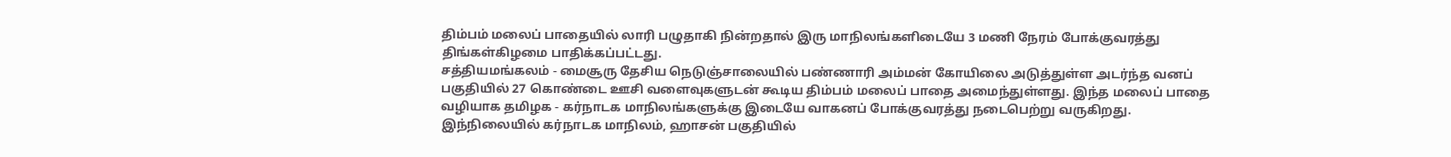திம்பம் மலைப் பாதையில் லாரி பழுதாகி நின்றதால் இரு மாநிலங்களிடையே 3 மணி நேரம் போக்குவரத்து திங்கள்கிழமை பாதிக்கப்பட்டது.
சத்தியமங்கலம் - மைசூரு தேசிய நெடுஞ்சாலையில் பண்ணாரி அம்மன் கோயிலை அடுத்துள்ள அடர்ந்த வனப் பகுதியில் 27 கொண்டை ஊசி வளைவுகளுடன் கூடிய திம்பம் மலைப் பாதை அமைந்துள்ளது. இந்த மலைப் பாதை வழியாக தமிழக - கர்நாடக மாநிலங்களுக்கு இடையே வாகனப் போக்குவரத்து நடைபெற்று வருகிறது.
இந்நிலையில் கர்நாடக மாநிலம், ஹாசன் பகுதியில்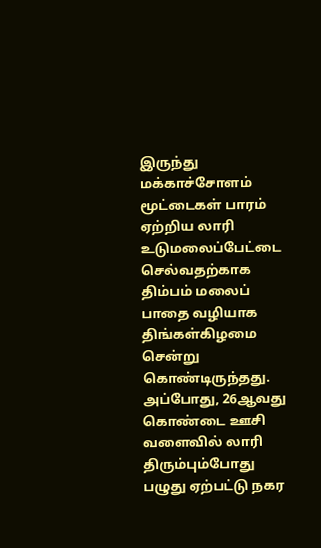இருந்து மக்காச்சோளம் மூட்டைகள் பாரம் ஏற்றிய லாரி உடுமலைப்பேட்டை செல்வதற்காக திம்பம் மலைப் பாதை வழியாக திங்கள்கிழமை சென்று கொண்டிருந்தது. அப்போது, 26ஆவது கொண்டை ஊசி வளைவில் லாரி திரும்பும்போது பழுது ஏற்பட்டு நகர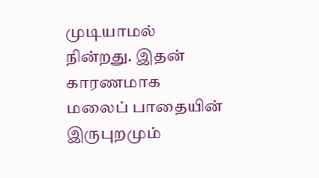முடியாமல் நின்றது. இதன் காரணமாக மலைப் பாதையின் இருபுறமும்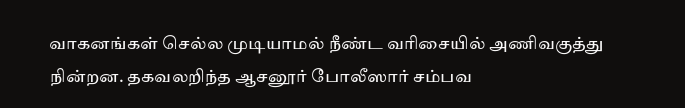வாகனங்கள் செல்ல முடியாமல் நீண்ட வரிசையில் அணிவகுத்து நின்றன. தகவலறிந்த ஆசனூர் போலீஸார் சம்பவ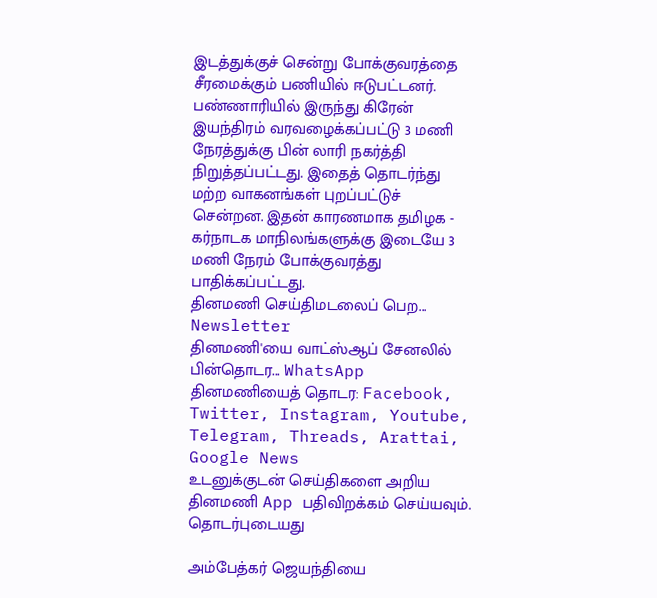இடத்துக்குச் சென்று போக்குவரத்தை சீரமைக்கும் பணியில் ஈடுபட்டனர். பண்ணாரியில் இருந்து கிரேன் இயந்திரம் வரவழைக்கப்பட்டு 3 மணி நேரத்துக்கு பின் லாரி நகர்த்தி நிறுத்தப்பட்டது. இதைத் தொடர்ந்து மற்ற வாகனங்கள் புறப்பட்டுச் சென்றன. இதன் காரணமாக தமிழக - கர்நாடக மாநிலங்களுக்கு இடையே 3 மணி நேரம் போக்குவரத்து பாதிக்கப்பட்டது.
தினமணி செய்திமடலைப் பெற... Newsletter
தினமணி'யை வாட்ஸ்ஆப் சேனலில் பின்தொடர... WhatsApp
தினமணியைத் தொடர: Facebook, Twitter, Instagram, Youtube, Telegram, Threads, Arattai, Google News
உடனுக்குடன் செய்திகளை அறிய தினமணி App பதிவிறக்கம் செய்யவும்.
தொடர்புடையது

அம்பேத்கர் ஜெயந்தியை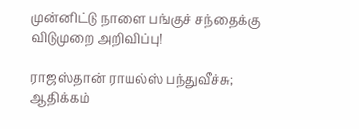முன்னிட்டு நாளை பங்குச் சந்தைக்கு விடுமுறை அறிவிப்பு!

ராஜஸ்தான் ராயல்ஸ் பந்துவீச்சு; ஆதிக்கம்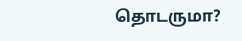தொடருமா?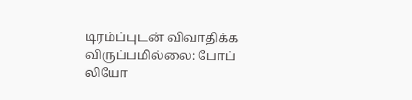டிரம்ப்புடன் விவாதிக்க விருப்பமில்லை: போப் லியோ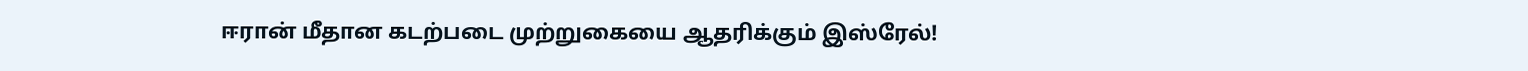ஈரான் மீதான கடற்படை முற்றுகையை ஆதரிக்கும் இஸ்ரேல்!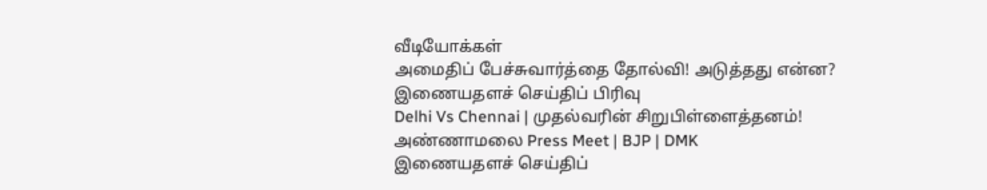வீடியோக்கள்
அமைதிப் பேச்சுவார்த்தை தோல்வி! அடுத்தது என்ன?
இணையதளச் செய்திப் பிரிவு
Delhi Vs Chennai | முதல்வரின் சிறுபிள்ளைத்தனம்! அண்ணாமலை Press Meet | BJP | DMK
இணையதளச் செய்திப்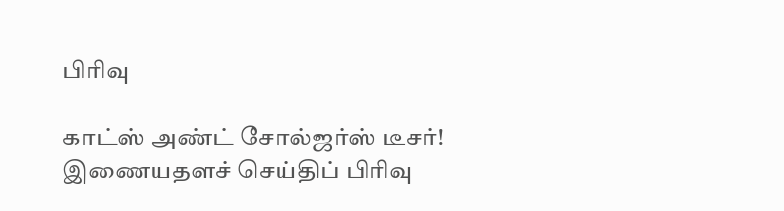பிரிவு

காட்ஸ் அண்ட் சோல்ஜர்ஸ் டீசர்!
இணையதளச் செய்திப் பிரிவு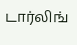டார்லிங்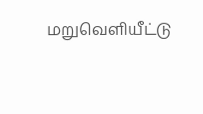மறுவெளியீட்டு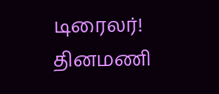டிரைலர்!
தினமணி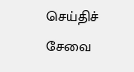செய்திச் சேவை